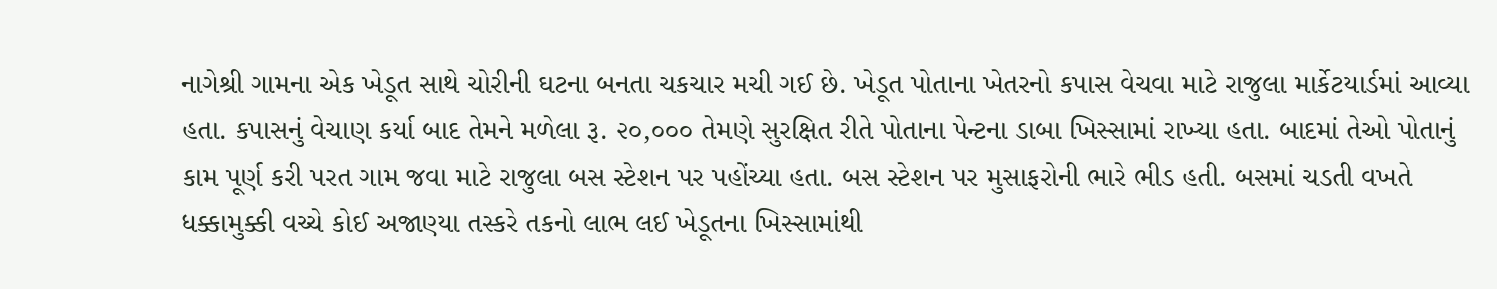નાગેશ્રી ગામના એક ખેડૂત સાથે ચોરીની ઘટના બનતા ચકચાર મચી ગઈ છે. ખેડૂત પોતાના ખેતરનો કપાસ વેચવા માટે રાજુલા માર્કેટયાર્ડમાં આવ્યા હતા. કપાસનું વેચાણ કર્યા બાદ તેમને મળેલા રૂ. ૨૦,૦૦૦ તેમણે સુરક્ષિત રીતે પોતાના પેન્ટના ડાબા ખિસ્સામાં રાખ્યા હતા. બાદમાં તેઓ પોતાનું કામ પૂર્ણ કરી પરત ગામ જવા માટે રાજુલા બસ સ્ટેશન પર પહોંચ્યા હતા. બસ સ્ટેશન પર મુસાફરોની ભારે ભીડ હતી. બસમાં ચડતી વખતે ધક્કામુક્કી વચ્ચે કોઈ અજાણ્યા તસ્કરે તકનો લાભ લઈ ખેડૂતના ખિસ્સામાંથી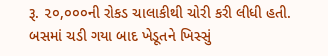રૂ. ૨૦,૦૦૦ની રોકડ ચાલાકીથી ચોરી કરી લીધી હતી. બસમાં ચડી ગયા બાદ ખેડૂતને ખિસ્સું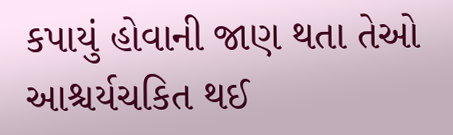કપાયું હોવાની જાણ થતા તેઓ આશ્ચર્યચકિત થઈ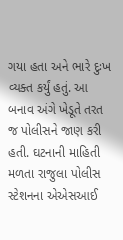ગયા હતા અને ભારે દુઃખ વ્યક્ત કર્યું હતું. આ બનાવ અંગે ખેડૂતે તરત જ પોલીસને જાણ કરી હતી. ઘટનાની માહિતી મળતા રાજુલા પોલીસ સ્ટેશનના એએસઆઈ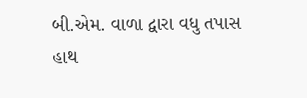બી.એમ. વાળા દ્વારા વધુ તપાસ હાથ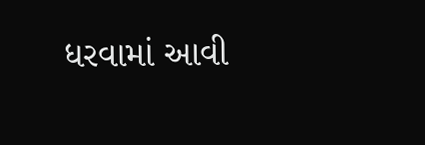ધરવામાં આવી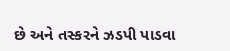છે અને તસ્કરને ઝડપી પાડવા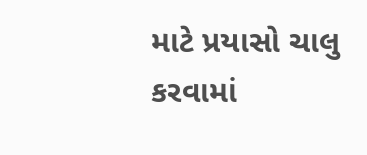માટે પ્રયાસો ચાલુ કરવામાં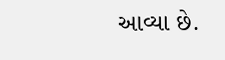આવ્યા છે.